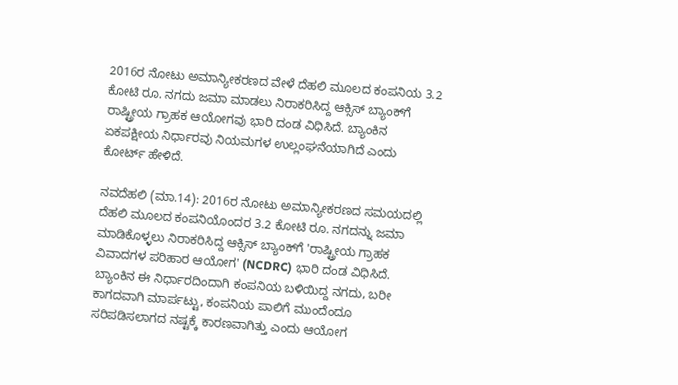2016ರ ನೋಟು ಅಮಾನ್ಯೀಕರಣದ ವೇಳೆ ದೆಹಲಿ ಮೂಲದ ಕಂಪನಿಯ 3.2 ಕೋಟಿ ರೂ. ನಗದು ಜಮಾ ಮಾಡಲು ನಿರಾಕರಿಸಿದ್ದ ಆಕ್ಸಿಸ್ ಬ್ಯಾಂಕ್‌ಗೆ ರಾಷ್ಟ್ರೀಯ ಗ್ರಾಹಕ ಆಯೋಗವು ಭಾರಿ ದಂಡ ವಿಧಿಸಿದೆ. ಬ್ಯಾಂಕಿನ ಏಕಪಕ್ಷೀಯ ನಿರ್ಧಾರವು ನಿಯಮಗಳ ಉಲ್ಲಂಘನೆಯಾಗಿದೆ ಎಂದು ಕೋರ್ಟ್‌ ಹೇಳಿದೆ.

ನವದೆಹಲಿ (ಮಾ.14): 2016ರ ನೋಟು ಅಮಾನ್ಯೀಕರಣದ ಸಮಯದಲ್ಲಿ ದೆಹಲಿ ಮೂಲದ ಕಂಪನಿಯೊಂದರ 3.2 ಕೋಟಿ ರೂ. ನಗದನ್ನು ಜಮಾ ಮಾಡಿಕೊಳ್ಳಲು ನಿರಾಕರಿಸಿದ್ದ ಆಕ್ಸಿಸ್ ಬ್ಯಾಂಕ್‌ಗೆ 'ರಾಷ್ಟ್ರೀಯ ಗ್ರಾಹಕ ವಿವಾದಗಳ ಪರಿಹಾರ ಆಯೋಗ' (NCDRC) ಭಾರಿ ದಂಡ ವಿಧಿಸಿದೆ. ಬ್ಯಾಂಕಿನ ಈ ನಿರ್ಧಾರದಿಂದಾಗಿ ಕಂಪನಿಯ ಬಳಿಯಿದ್ದ ನಗದು, ಬರೀ ಕಾಗದವಾಗಿ ಮಾರ್ಪಟ್ಟು, ಕಂಪನಿಯ ಪಾಲಿಗೆ ಮುಂದೆಂದೂ ಸರಿಪಡಿಸಲಾಗದ ನಷ್ಟಕ್ಕೆ ಕಾರಣವಾಗಿತ್ತು ಎಂದು ಆಯೋಗ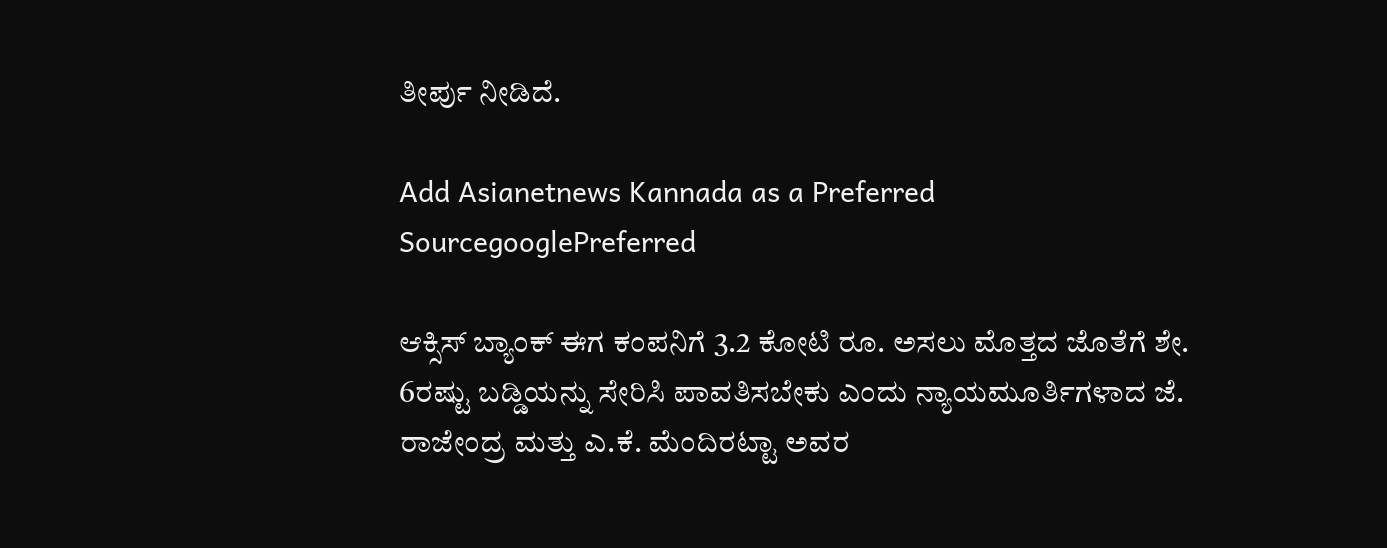ತೀರ್ಪು ನೀಡಿದೆ.

Add Asianetnews Kannada as a Preferred SourcegooglePreferred

ಆಕ್ಸಿಸ್ ಬ್ಯಾಂಕ್ ಈಗ ಕಂಪನಿಗೆ 3.2 ಕೋಟಿ ರೂ. ಅಸಲು ಮೊತ್ತದ ಜೊತೆಗೆ ಶೇ. 6ರಷ್ಟು ಬಡ್ಡಿಯನ್ನು ಸೇರಿಸಿ ಪಾವತಿಸಬೇಕು ಎಂದು ನ್ಯಾಯಮೂರ್ತಿಗಳಾದ ಜೆ. ರಾಜೇಂದ್ರ ಮತ್ತು ಎ.ಕೆ. ಮೆಂದಿರಟ್ಟಾ ಅವರ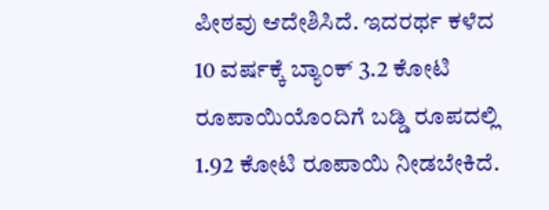ಪೀಠವು ಆದೇಶಿಸಿದೆ. ಇದರರ್ಥ ಕಳೆದ 10 ವರ್ಷಕ್ಕೆ ಬ್ಯಾಂಕ್‌ 3.2 ಕೋಟಿ ರೂಪಾಯಿಯೊಂದಿಗೆ ಬಡ್ಡಿ ರೂಪದಲ್ಲಿ 1.92 ಕೋಟಿ ರೂಪಾಯಿ ನೀಡಬೇಕಿದೆ.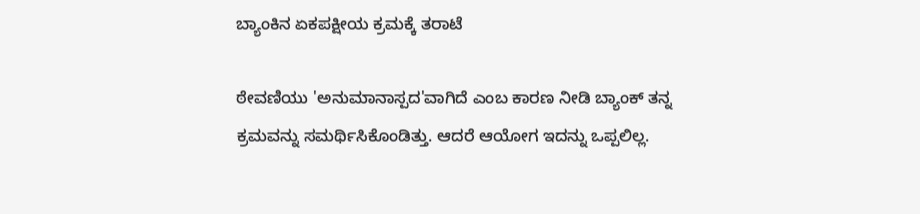ಬ್ಯಾಂಕಿನ ಏಕಪಕ್ಷೀಯ ಕ್ರಮಕ್ಕೆ ತರಾಟೆ

ಠೇವಣಿಯು 'ಅನುಮಾನಾಸ್ಪದ'ವಾಗಿದೆ ಎಂಬ ಕಾರಣ ನೀಡಿ ಬ್ಯಾಂಕ್ ತನ್ನ ಕ್ರಮವನ್ನು ಸಮರ್ಥಿಸಿಕೊಂಡಿತ್ತು. ಆದರೆ ಆಯೋಗ ಇದನ್ನು ಒಪ್ಪಲಿಲ್ಲ.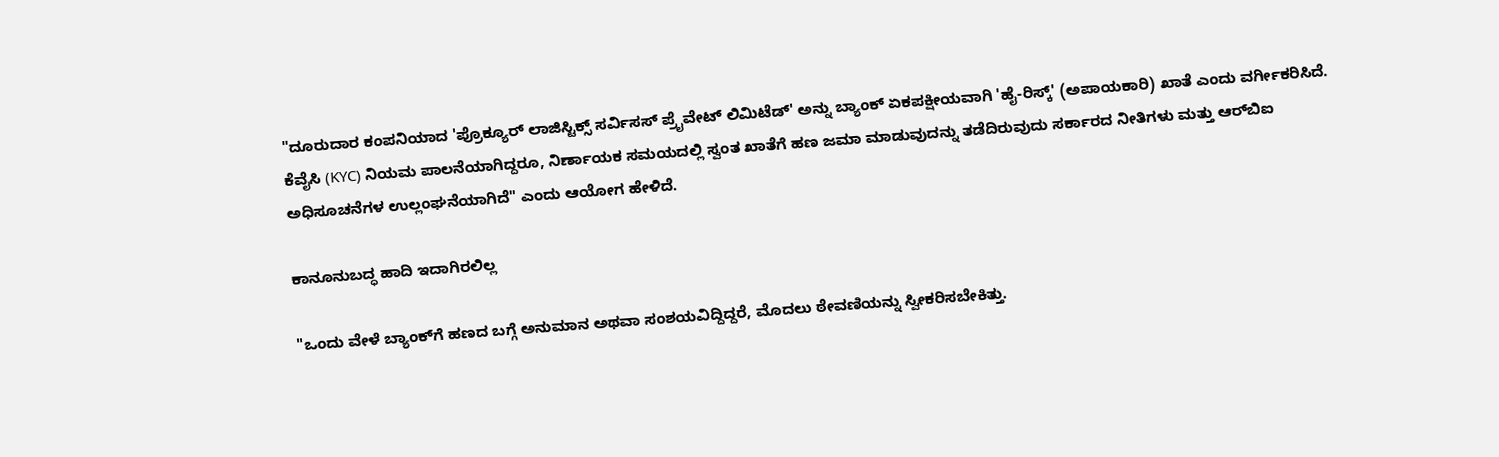"ದೂರುದಾರ ಕಂಪನಿಯಾದ 'ಪ್ರೊಕ್ಯೂರ್ ಲಾಜಿಸ್ಟಿಕ್ಸ್ ಸರ್ವಿಸಸ್ ಪ್ರೈವೇಟ್ ಲಿಮಿಟೆಡ್' ಅನ್ನು ಬ್ಯಾಂಕ್ ಏಕಪಕ್ಷೀಯವಾಗಿ 'ಹೈ-ರಿಸ್ಕ್' (ಅಪಾಯಕಾರಿ) ಖಾತೆ ಎಂದು ವರ್ಗೀಕರಿಸಿದೆ. ಕೆವೈಸಿ (KYC) ನಿಯಮ ಪಾಲನೆಯಾಗಿದ್ದರೂ, ನಿರ್ಣಾಯಕ ಸಮಯದಲ್ಲಿ ಸ್ವಂತ ಖಾತೆಗೆ ಹಣ ಜಮಾ ಮಾಡುವುದನ್ನು ತಡೆದಿರುವುದು ಸರ್ಕಾರದ ನೀತಿಗಳು ಮತ್ತು ಆರ್‌ಬಿಐ ಅಧಿಸೂಚನೆಗಳ ಉಲ್ಲಂಘನೆಯಾಗಿದೆ" ಎಂದು ಆಯೋಗ ಹೇಳಿದೆ.

ಕಾನೂನುಬದ್ಧ ಹಾದಿ ಇದಾಗಿರಲಿಲ್ಲ

"ಒಂದು ವೇಳೆ ಬ್ಯಾಂಕ್‌ಗೆ ಹಣದ ಬಗ್ಗೆ ಅನುಮಾನ ಅಥವಾ ಸಂಶಯವಿದ್ದಿದ್ದರೆ, ಮೊದಲು ಠೇವಣಿಯನ್ನು ಸ್ವೀಕರಿಸಬೇಕಿತ್ತು.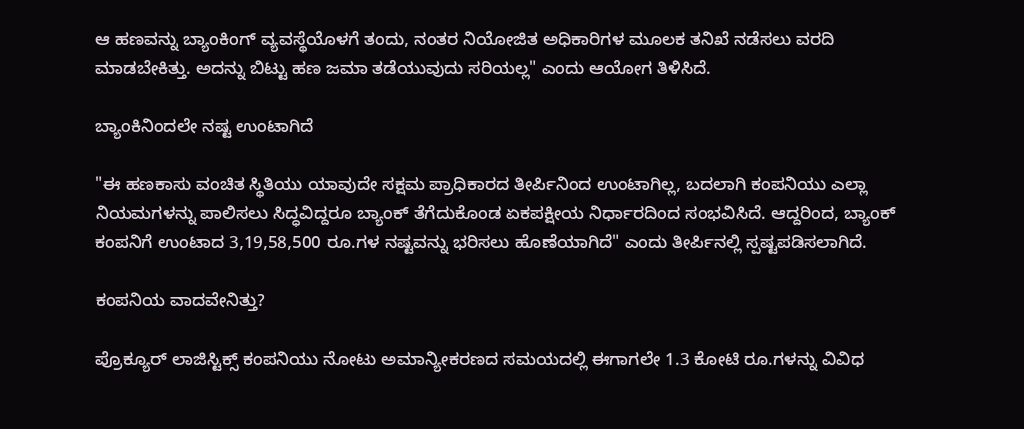ಆ ಹಣವನ್ನು ಬ್ಯಾಂಕಿಂಗ್ ವ್ಯವಸ್ಥೆಯೊಳಗೆ ತಂದು, ನಂತರ ನಿಯೋಜಿತ ಅಧಿಕಾರಿಗಳ ಮೂಲಕ ತನಿಖೆ ನಡೆಸಲು ವರದಿ ಮಾಡಬೇಕಿತ್ತು. ಅದನ್ನು ಬಿಟ್ಟು ಹಣ ಜಮಾ ತಡೆಯುವುದು ಸರಿಯಲ್ಲ" ಎಂದು ಆಯೋಗ ತಿಳಿಸಿದೆ.

ಬ್ಯಾಂಕಿನಿಂದಲೇ ನಷ್ಟ ಉಂಟಾಗಿದೆ

"ಈ ಹಣಕಾಸು ವಂಚಿತ ಸ್ಥಿತಿಯು ಯಾವುದೇ ಸಕ್ಷಮ ಪ್ರಾಧಿಕಾರದ ತೀರ್ಪಿನಿಂದ ಉಂಟಾಗಿಲ್ಲ, ಬದಲಾಗಿ ಕಂಪನಿಯು ಎಲ್ಲಾ ನಿಯಮಗಳನ್ನು ಪಾಲಿಸಲು ಸಿದ್ಧವಿದ್ದರೂ ಬ್ಯಾಂಕ್ ತೆಗೆದುಕೊಂಡ ಏಕಪಕ್ಷೀಯ ನಿರ್ಧಾರದಿಂದ ಸಂಭವಿಸಿದೆ. ಆದ್ದರಿಂದ, ಬ್ಯಾಂಕ್ ಕಂಪನಿಗೆ ಉಂಟಾದ 3,19,58,500 ರೂ.ಗಳ ನಷ್ಟವನ್ನು ಭರಿಸಲು ಹೊಣೆಯಾಗಿದೆ" ಎಂದು ತೀರ್ಪಿನಲ್ಲಿ ಸ್ಪಷ್ಟಪಡಿಸಲಾಗಿದೆ.

ಕಂಪನಿಯ ವಾದವೇನಿತ್ತು?

ಪ್ರೊಕ್ಯೂರ್ ಲಾಜಿಸ್ಟಿಕ್ಸ್ ಕಂಪನಿಯು ನೋಟು ಅಮಾನ್ಯೀಕರಣದ ಸಮಯದಲ್ಲಿ ಈಗಾಗಲೇ 1.3 ಕೋಟಿ ರೂ.ಗಳನ್ನು ವಿವಿಧ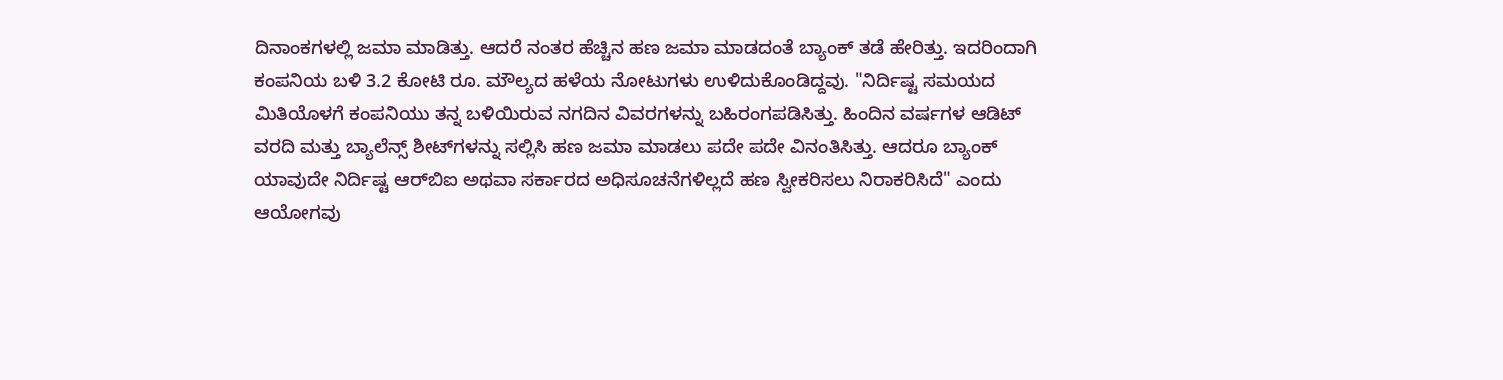ದಿನಾಂಕಗಳಲ್ಲಿ ಜಮಾ ಮಾಡಿತ್ತು. ಆದರೆ ನಂತರ ಹೆಚ್ಚಿನ ಹಣ ಜಮಾ ಮಾಡದಂತೆ ಬ್ಯಾಂಕ್ ತಡೆ ಹೇರಿತ್ತು. ಇದರಿಂದಾಗಿ ಕಂಪನಿಯ ಬಳಿ 3.2 ಕೋಟಿ ರೂ. ಮೌಲ್ಯದ ಹಳೆಯ ನೋಟುಗಳು ಉಳಿದುಕೊಂಡಿದ್ದವು. "ನಿರ್ದಿಷ್ಟ ಸಮಯದ ಮಿತಿಯೊಳಗೆ ಕಂಪನಿಯು ತನ್ನ ಬಳಿಯಿರುವ ನಗದಿನ ವಿವರಗಳನ್ನು ಬಹಿರಂಗಪಡಿಸಿತ್ತು. ಹಿಂದಿನ ವರ್ಷಗಳ ಆಡಿಟ್ ವರದಿ ಮತ್ತು ಬ್ಯಾಲೆನ್ಸ್ ಶೀಟ್‌ಗಳನ್ನು ಸಲ್ಲಿಸಿ ಹಣ ಜಮಾ ಮಾಡಲು ಪದೇ ಪದೇ ವಿನಂತಿಸಿತ್ತು. ಆದರೂ ಬ್ಯಾಂಕ್ ಯಾವುದೇ ನಿರ್ದಿಷ್ಟ ಆರ್‌ಬಿಐ ಅಥವಾ ಸರ್ಕಾರದ ಅಧಿಸೂಚನೆಗಳಿಲ್ಲದೆ ಹಣ ಸ್ವೀಕರಿಸಲು ನಿರಾಕರಿಸಿದೆ" ಎಂದು ಆಯೋಗವು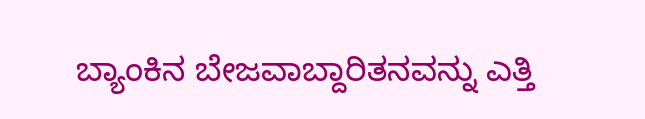ಬ್ಯಾಂಕಿನ ಬೇಜವಾಬ್ದಾರಿತನವನ್ನು ಎತ್ತಿ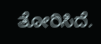ತೋರಿಸಿದೆ.